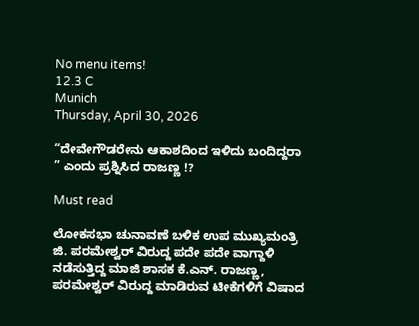No menu items!
12.3 C
Munich
Thursday, April 30, 2026

“ದೇವೇಗೌಡರೇನು ಆಕಾಶದಿಂದ ಇಳಿದು ಬಂದಿದ್ದರಾ ” ಎಂದು ಪ್ರಶ್ನಿಸಿದ ರಾಜಣ್ಣ !?

Must read

ಲೋಕಸಭಾ ಚುನಾವಣೆ ಬಳಿಕ ಉಪ ಮುಖ್ಯಮಂತ್ರಿ ಜಿ. ಪರಮೇಶ್ವರ್‌ ವಿರುದ್ದ ಪದೇ ಪದೇ ವಾಗ್ದಾಳಿ ನಡೆಸುತ್ತಿದ್ದ ಮಾಜಿ ಶಾಸಕ ಕೆ.ಎನ್. ರಾಜಣ್ಣ, ಪರಮೇಶ್ವರ್‌ ವಿರುದ್ದ ಮಾಡಿರುವ ಟೀಕೆಗಳಿಗೆ ವಿಷಾದ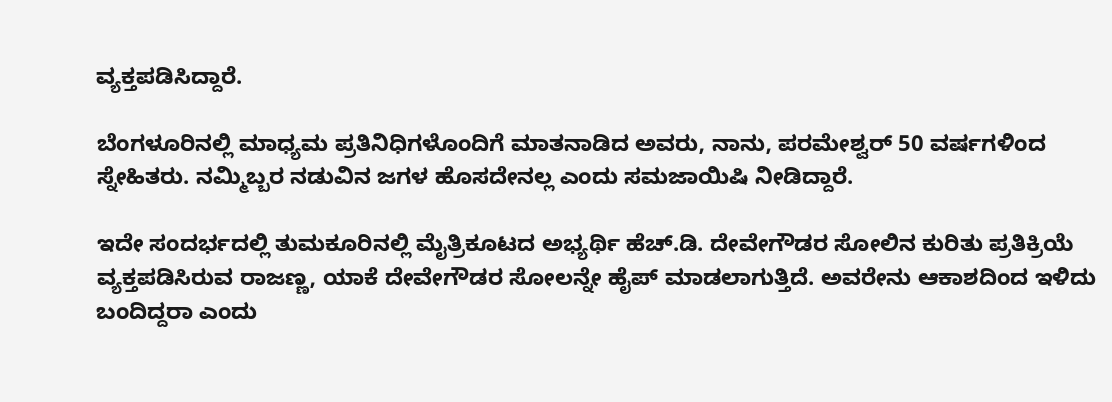ವ್ಯಕ್ತಪಡಿಸಿದ್ದಾರೆ.

ಬೆಂಗಳೂರಿನಲ್ಲಿ ಮಾಧ್ಯಮ ಪ್ರತಿನಿಧಿಗಳೊಂದಿಗೆ ಮಾತನಾಡಿದ ಅವರು, ನಾನು, ಪರಮೇಶ್ವರ್‌ 50 ವರ್ಷಗಳಿಂದ ಸ್ನೇಹಿತರು. ನಮ್ಮಿಬ್ಬರ ನಡುವಿನ ಜಗಳ ಹೊಸದೇನಲ್ಲ ಎಂದು ಸಮಜಾಯಿಷಿ ನೀಡಿದ್ದಾರೆ.

ಇದೇ ಸಂದರ್ಭದಲ್ಲಿ ತುಮಕೂರಿನಲ್ಲಿ ಮೈತ್ರಿಕೂಟದ ಅಭ್ಯರ್ಥಿ ಹೆಚ್.ಡಿ. ದೇವೇಗೌಡರ ಸೋಲಿನ ಕುರಿತು ಪ್ರತಿಕ್ರಿಯೆ ವ್ಯಕ್ತಪಡಿಸಿರುವ ರಾಜಣ್ಣ, ಯಾಕೆ ದೇವೇಗೌಡರ ಸೋಲನ್ನೇ ಹೈಪ್‌ ಮಾಡಲಾಗುತ್ತಿದೆ. ಅವರೇನು ಆಕಾಶದಿಂದ ಇಳಿದು ಬಂದಿದ್ದರಾ ಎಂದು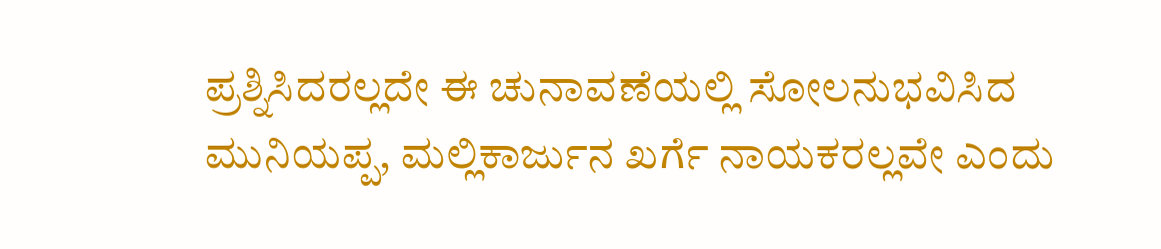ಪ್ರಶ್ನಿಸಿದರಲ್ಲದೇ ಈ ಚುನಾವಣೆಯಲ್ಲಿ ಸೋಲನುಭವಿಸಿದ ಮುನಿಯಪ್ಪ, ಮಲ್ಲಿಕಾರ್ಜುನ ಖರ್ಗೆ ನಾಯಕರಲ್ಲವೇ ಎಂದು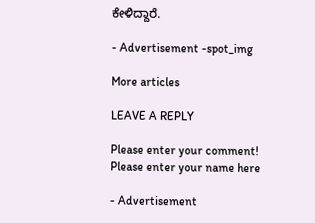ಕೇಳಿದ್ದಾರೆ.

- Advertisement -spot_img

More articles

LEAVE A REPLY

Please enter your comment!
Please enter your name here

- Advertisement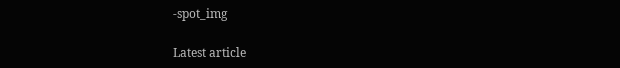-spot_img

Latest article